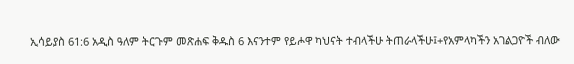ኢሳይያስ 61:6 አዲስ ዓለም ትርጉም መጽሐፍ ቅዱስ 6 እናንተም የይሖዋ ካህናት ተብላችሁ ትጠራላችሁ፤+የአምላካችን አገልጋዮች ብለው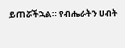ይጠሯችኋል። የብሔራትን ሀብት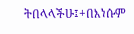ትበላላችሁ፤+በእነሱም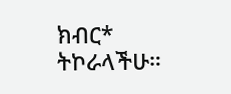ክብር* ትኮራላችሁ።